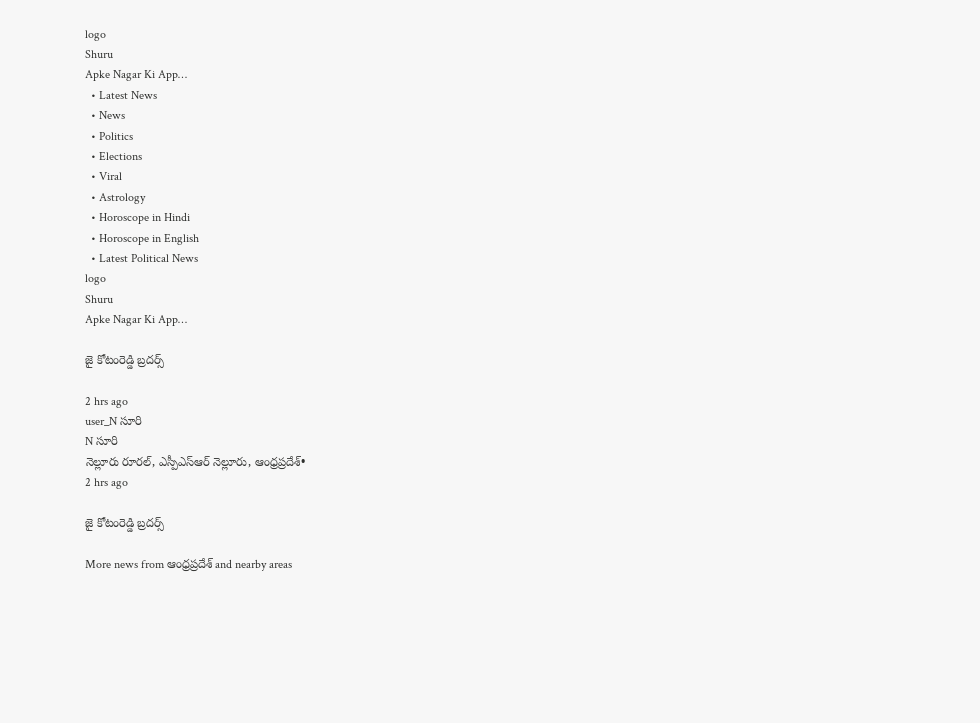logo
Shuru
Apke Nagar Ki App…
  • Latest News
  • News
  • Politics
  • Elections
  • Viral
  • Astrology
  • Horoscope in Hindi
  • Horoscope in English
  • Latest Political News
logo
Shuru
Apke Nagar Ki App…

జై కోటంరెడ్డి బ్రదర్స్

2 hrs ago
user_N సూరి
N సూరి
నెల్లూరు రూరల్, ఎస్పీఎస్ఆర్ నెల్లూరు, ఆంధ్రప్రదేశ్•
2 hrs ago

జై కోటంరెడ్డి బ్రదర్స్

More news from ఆంధ్రప్రదేశ్ and nearby areas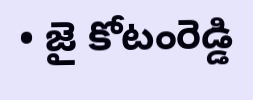• జై కోటంరెడ్డి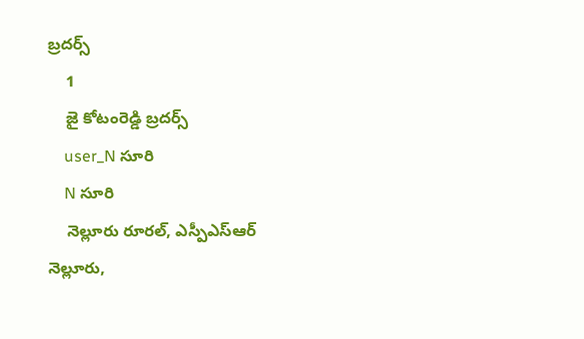బ్రదర్స్
    1
    జై కోటంరెడ్డి బ్రదర్స్
    user_N సూరి
    N సూరి
    నెల్లూరు రూరల్, ఎస్పీఎస్ఆర్ నెల్లూరు,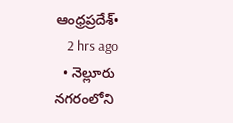ఆంధ్రప్రదేశ్•
    2 hrs ago
  • నెల్లూరు నగరంలోని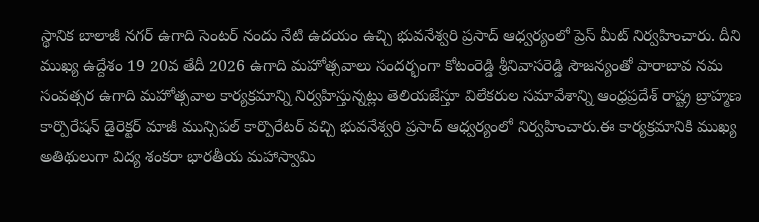స్థానిక బాలాజీ నగర్ ఉగాది సెంటర్ నందు నేటి ఉదయం ఉచ్చి భువనేశ్వరి ప్రసాద్ ఆధ్వర్యంలో ప్రెస్ మీట్ నిర్వహించారు. దీని ముఖ్య ఉద్దేశం 19 20వ తేదీ 2026 ఉగాది మహోత్సవాలు సందర్భంగా కోటంరెడ్డి శ్రీనివాసరెడ్డి సౌజన్యంతో పారాబావ నమ సంవత్సర ఉగాది మహోత్సవాల కార్యక్రమాన్ని నిర్వహిస్తున్నట్లు తెలియజేస్తూ విలేకరుల సమావేశాన్ని ఆంధ్రప్రదేశ్ రాష్ట్ర బ్రాహ్మణ కార్పొరేషన్ డైరెక్టర్ మాజీ మున్సిపల్ కార్పొరేటర్ వచ్చి భువనేశ్వరి ప్రసాద్ ఆధ్వర్యంలో నిర్వహించారు.ఈ కార్యక్రమానికి ముఖ్య అతిథులుగా విద్య శంకరా భారతీయ మహాస్వామి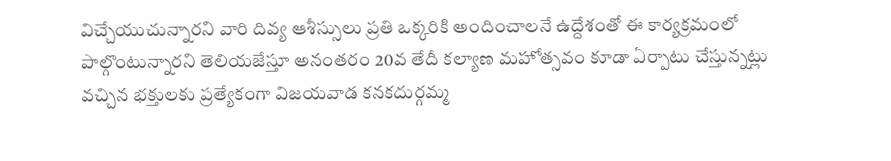విచ్చేయుచున్నారని వారి దివ్య ఆశీస్సులు ప్రతి ఒక్కరికి అందించాలనే ఉద్దేశంతో ఈ కార్యక్రమంలో పాల్గొంటున్నారని తెలియజేస్తూ అనంతరం 20వ తేదీ కల్యాణ మహోత్సవం కూడా ఏర్పాటు చేస్తున్నట్లు వచ్చిన భక్తులకు ప్రత్యేకంగా విజయవాడ కనకదుర్గమ్మ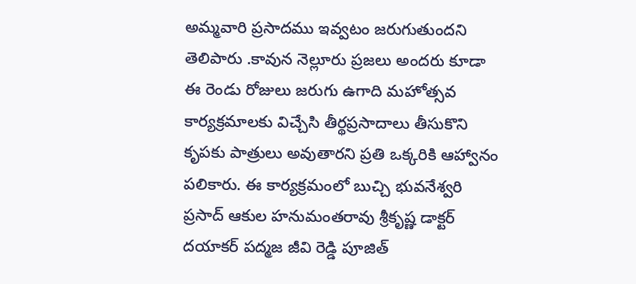అమ్మవారి ప్రసాదము ఇవ్వటం జరుగుతుందని తెలిపారు .కావున నెల్లూరు ప్రజలు అందరు కూడా ఈ రెండు రోజులు జరుగు ఉగాది మహోత్సవ కార్యక్రమాలకు విచ్చేసి తీర్థప్రసాదాలు తీసుకొని కృపకు పాత్రులు అవుతారని ప్రతి ఒక్కరికి ఆహ్వానం పలికారు. ఈ కార్యక్రమంలో బుచ్చి భువనేశ్వరి ప్రసాద్ ఆకుల హనుమంతరావు శ్రీకృష్ణ డాక్టర్ దయాకర్ పద్మజ జీవి రెడ్డి పూజిత్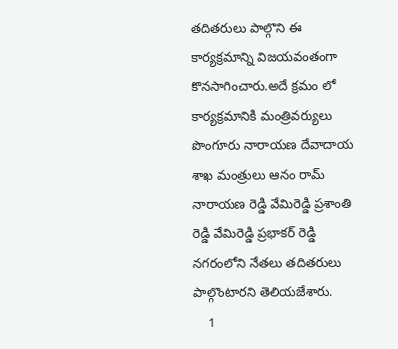తదితరులు పాల్గొని ఈ కార్యక్రమాన్ని విజయవంతంగా కొనసాగించారు.అదే క్రమం లో కార్యక్రమానికి మంత్రివర్యులు పొంగూరు నారాయణ దేవాదాయ శాఖ మంత్రులు ఆనం రామ్ నారాయణ రెడ్డి వేమిరెడ్డి ప్రశాంతి రెడ్డి వేమిరెడ్డి ప్రభాకర్ రెడ్డి నగరంలోని నేతలు తదితరులు పాల్గొంటారని తెలియజేశారు.
    1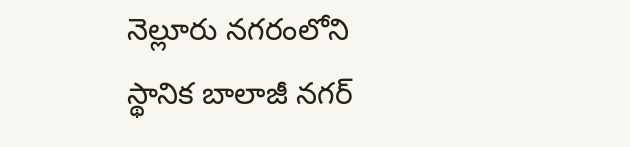నెల్లూరు నగరంలోని స్థానిక బాలాజీ నగర్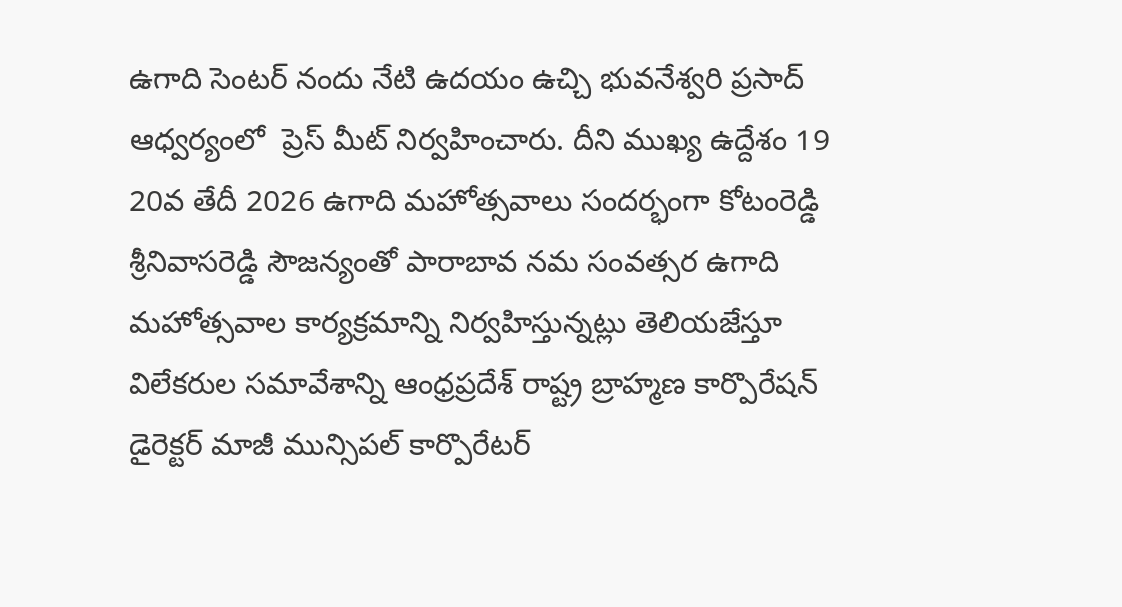ఉగాది సెంటర్ నందు నేటి ఉదయం ఉచ్చి భువనేశ్వరి ప్రసాద్ ఆధ్వర్యంలో  ప్రెస్ మీట్ నిర్వహించారు. దీని ముఖ్య ఉద్దేశం 19 20వ తేదీ 2026 ఉగాది మహోత్సవాలు సందర్భంగా కోటంరెడ్డి శ్రీనివాసరెడ్డి సౌజన్యంతో పారాబావ నమ సంవత్సర ఉగాది మహోత్సవాల కార్యక్రమాన్ని నిర్వహిస్తున్నట్లు తెలియజేస్తూ విలేకరుల సమావేశాన్ని ఆంధ్రప్రదేశ్ రాష్ట్ర బ్రాహ్మణ కార్పొరేషన్ డైరెక్టర్ మాజీ మున్సిపల్ కార్పొరేటర్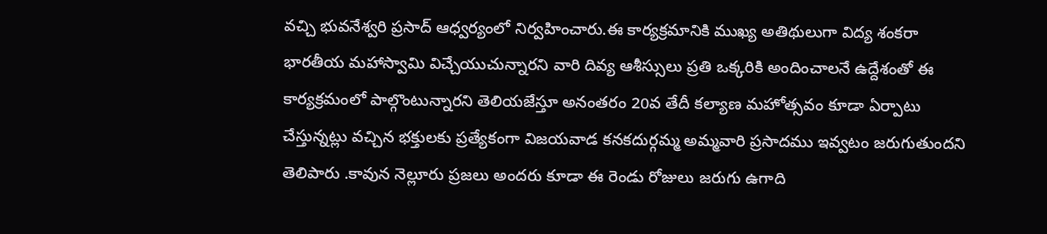వచ్చి భువనేశ్వరి ప్రసాద్ ఆధ్వర్యంలో నిర్వహించారు.ఈ కార్యక్రమానికి ముఖ్య అతిథులుగా విద్య శంకరా భారతీయ మహాస్వామి విచ్చేయుచున్నారని వారి దివ్య ఆశీస్సులు ప్రతి ఒక్కరికి అందించాలనే ఉద్దేశంతో ఈ కార్యక్రమంలో పాల్గొంటున్నారని తెలియజేస్తూ అనంతరం 20వ తేదీ కల్యాణ మహోత్సవం కూడా ఏర్పాటు చేస్తున్నట్లు వచ్చిన భక్తులకు ప్రత్యేకంగా విజయవాడ కనకదుర్గమ్మ అమ్మవారి ప్రసాదము ఇవ్వటం జరుగుతుందని తెలిపారు .కావున నెల్లూరు ప్రజలు అందరు కూడా ఈ రెండు రోజులు జరుగు ఉగాది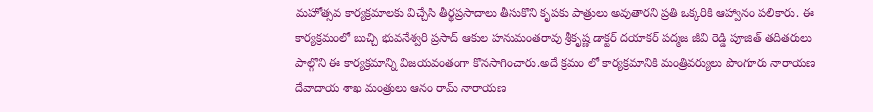మహోత్సవ కార్యక్రమాలకు విచ్చేసి తీర్థప్రసాదాలు తీసుకొని కృపకు పాత్రులు అవుతారని ప్రతి ఒక్కరికి ఆహ్వానం పలికారు. ఈ కార్యక్రమంలో బుచ్చి భువనేశ్వరి ప్రసాద్ ఆకుల హనుమంతరావు శ్రీకృష్ణ డాక్టర్ దయాకర్ పద్మజ జీవి రెడ్డి పూజిత్ తదితరులు పాల్గొని ఈ కార్యక్రమాన్ని విజయవంతంగా కొనసాగించారు.అదే క్రమం లో కార్యక్రమానికి మంత్రివర్యులు పొంగూరు నారాయణ దేవాదాయ శాఖ మంత్రులు ఆనం రామ్ నారాయణ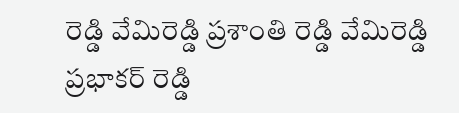రెడ్డి వేమిరెడ్డి ప్రశాంతి రెడ్డి వేమిరెడ్డి ప్రభాకర్ రెడ్డి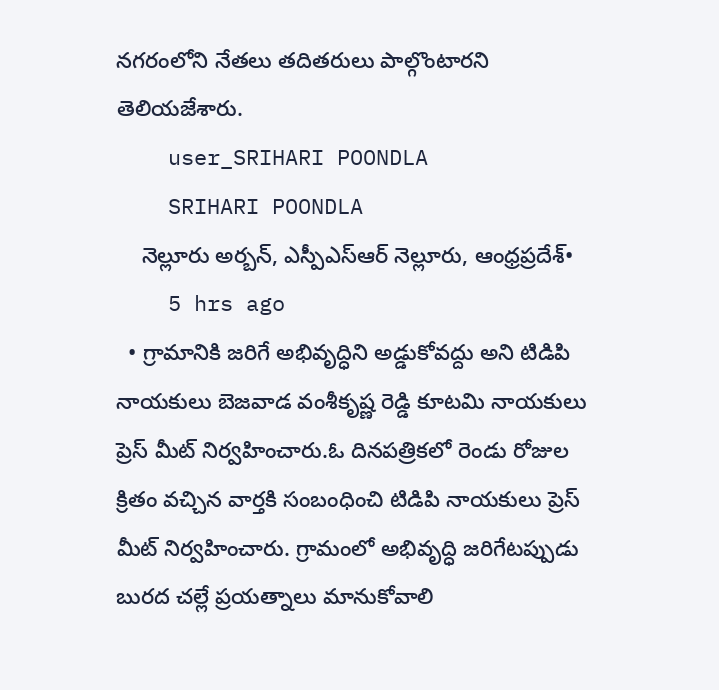నగరంలోని నేతలు తదితరులు పాల్గొంటారని తెలియజేశారు.
    user_SRIHARI POONDLA
    SRIHARI POONDLA
    నెల్లూరు అర్బన్, ఎస్పీఎస్ఆర్ నెల్లూరు, ఆంధ్రప్రదేశ్•
    5 hrs ago
  • గ్రామానికి జరిగే అభివృద్ధిని అడ్డుకోవద్దు అని టిడిపి నాయకులు బెజవాడ వంశీకృష్ణ రెడ్డి కూటమి నాయకులు ప్రెస్ మీట్ నిర్వహించారు.ఓ దినపత్రికలో రెండు రోజుల క్రితం వచ్చిన వార్తకి సంబంధించి టిడిపి నాయకులు ప్రెస్ మీట్ నిర్వహించారు. గ్రామంలో అభివృద్ధి జరిగేటప్పుడు బురద చల్లే ప్రయత్నాలు మానుకోవాలి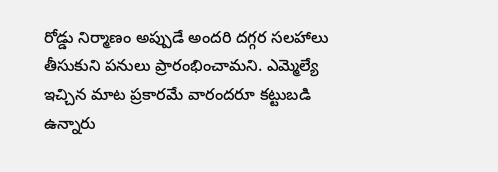రోడ్డు నిర్మాణం అప్పుడే అందరి దగ్గర సలహాలు తీసుకుని పనులు ప్రారంభించామని. ఎమ్మెల్యే ఇచ్చిన మాట ప్రకారమే వారందరూ కట్టుబడి ఉన్నారు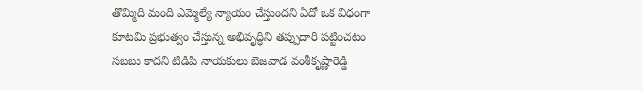తొమ్మిది మంది ఎమ్మెల్యే న్యాయం చేస్తుందని ఏదో ఒక విధంగా కూటమి ప్రభుత్వం చేస్తున్న అభివృద్ధిని తప్పుదారి పట్టించటం సబబు కాదని టిడిపి నాయకులు బెజవాడ వంశీకృష్ణారెడ్డి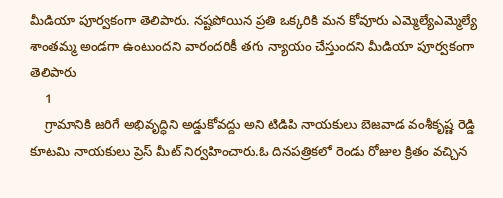మీడియా పూర్వకంగా తెలిపారు. నష్టపోయిన ప్రతి ఒక్కరికి మన కోవూరు ఎమ్మెల్యేఎమ్మెల్యే శాంతమ్మ అండగా ఉంటుందని వారందరికీ తగు న్యాయం చేస్తుందని మీడియా పూర్వకంగా తెలిపారు
    1
    గ్రామానికి జరిగే అభివృద్ధిని అడ్డుకోవద్దు అని టిడిపి నాయకులు బెజవాడ వంశీకృష్ణ రెడ్డి కూటమి నాయకులు ప్రెస్ మీట్ నిర్వహించారు.ఓ దినపత్రికలో రెండు రోజుల క్రితం వచ్చిన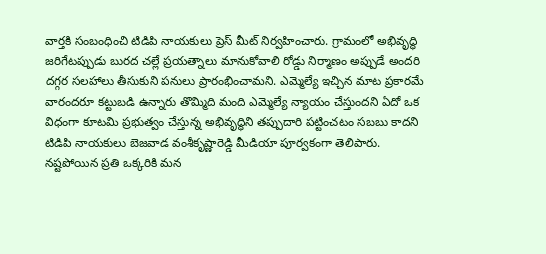వార్తకి సంబంధించి టిడిపి నాయకులు ప్రెస్ మీట్ నిర్వహించారు. గ్రామంలో అభివృద్ధి జరిగేటప్పుడు బురద చల్లే ప్రయత్నాలు మానుకోవాలి రోడ్డు నిర్మాణం అప్పుడే అందరి దగ్గర సలహాలు తీసుకుని పనులు ప్రారంభించామని. ఎమ్మెల్యే ఇచ్చిన మాట ప్రకారమే వారందరూ కట్టుబడి ఉన్నారు తొమ్మిది మంది ఎమ్మెల్యే న్యాయం చేస్తుందని ఏదో ఒక విధంగా కూటమి ప్రభుత్వం చేస్తున్న అభివృద్ధిని తప్పుదారి పట్టించటం సబబు కాదని టిడిపి నాయకులు బెజవాడ వంశీకృష్ణారెడ్డి మీడియా పూర్వకంగా తెలిపారు. నష్టపోయిన ప్రతి ఒక్కరికి మన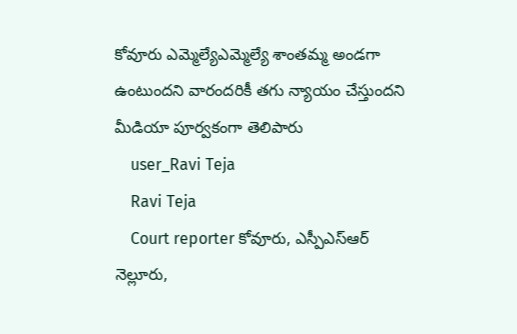కోవూరు ఎమ్మెల్యేఎమ్మెల్యే శాంతమ్మ అండగా ఉంటుందని వారందరికీ తగు న్యాయం చేస్తుందని మీడియా పూర్వకంగా తెలిపారు
    user_Ravi Teja
    Ravi Teja
    Court reporter కోవూరు, ఎస్పీఎస్ఆర్ నెల్లూరు,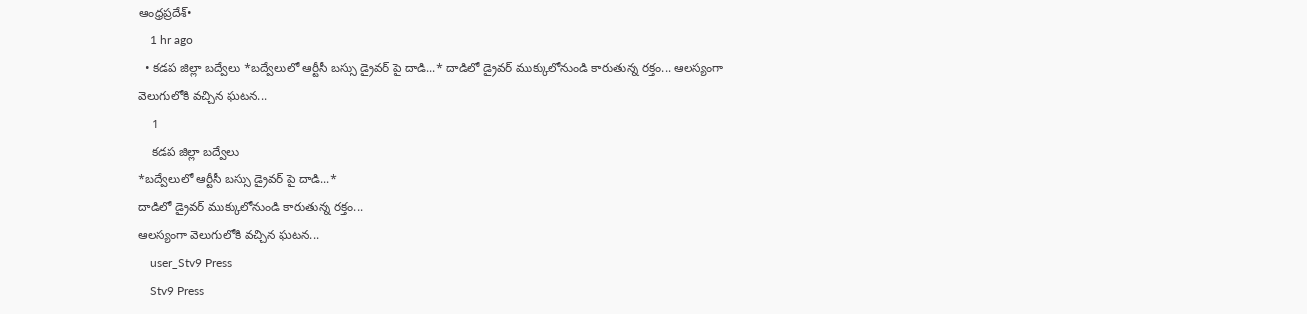ఆంధ్రప్రదేశ్•
    1 hr ago
  • కడప జిల్లా బద్వేలు *బద్వేలులో ఆర్టీసీ బస్సు డ్రైవర్ పై దాడి...* దాడిలో డ్రైవర్ ముక్కులోనుండి కారుతున్న రక్తం... ఆలస్యంగా వెలుగులోకి వచ్చిన ఘటన...
    1
    కడప జిల్లా బద్వేలు
*బద్వేలులో ఆర్టీసీ బస్సు డ్రైవర్ పై దాడి...*
దాడిలో డ్రైవర్ ముక్కులోనుండి కారుతున్న రక్తం...
ఆలస్యంగా వెలుగులోకి వచ్చిన ఘటన...
    user_Stv9 Press
    Stv9 Press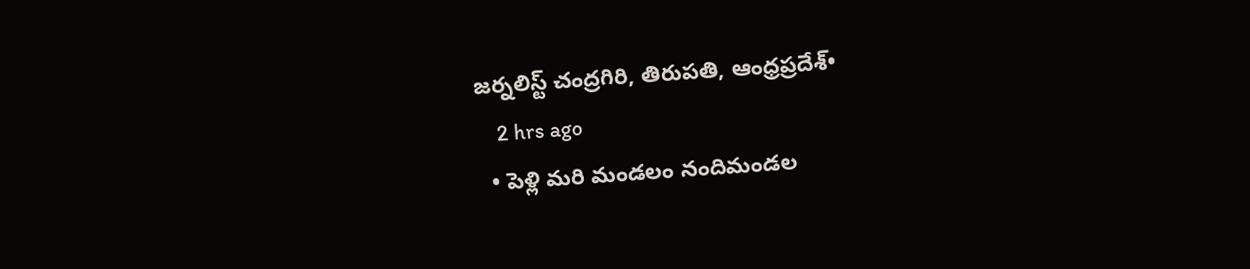జర్నలిస్ట్ చంద్రగిరి, తిరుపతి, ఆంధ్రప్రదేశ్•
    2 hrs ago
  • పెళ్లి మరి మండలం నందిమండల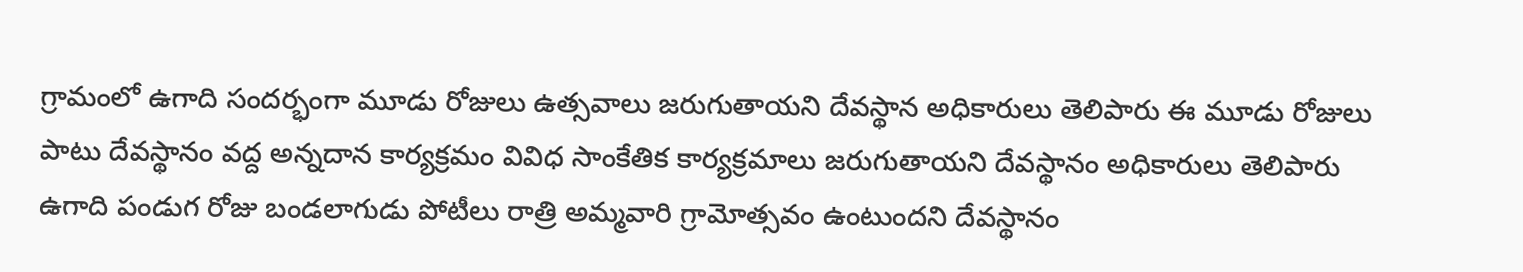గ్రామంలో ఉగాది సందర్భంగా మూడు రోజులు ఉత్సవాలు జరుగుతాయని దేవస్థాన అధికారులు తెలిపారు ఈ మూడు రోజులు పాటు దేవస్థానం వద్ద అన్నదాన కార్యక్రమం వివిధ సాంకేతిక కార్యక్రమాలు జరుగుతాయని దేవస్థానం అధికారులు తెలిపారు ఉగాది పండుగ రోజు బండలాగుడు పోటీలు రాత్రి అమ్మవారి గ్రామోత్సవం ఉంటుందని దేవస్థానం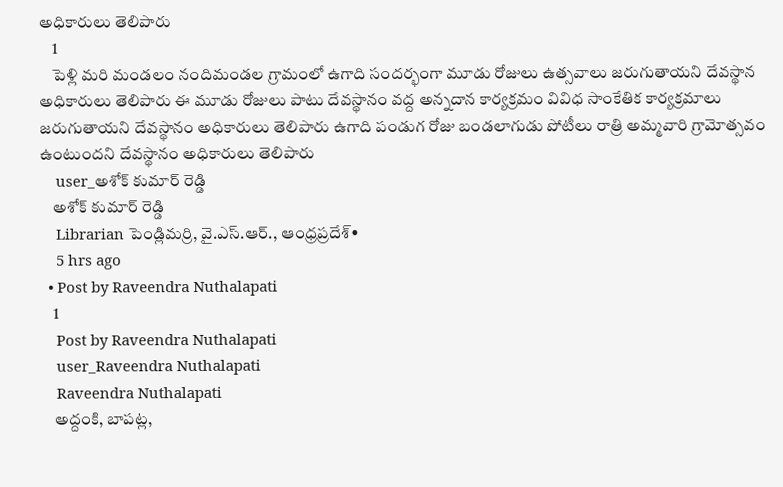అధికారులు తెలిపారు
    1
    పెళ్లి మరి మండలం నందిమండల గ్రామంలో ఉగాది సందర్భంగా మూడు రోజులు ఉత్సవాలు జరుగుతాయని దేవస్థాన అధికారులు తెలిపారు ఈ మూడు రోజులు పాటు దేవస్థానం వద్ద అన్నదాన కార్యక్రమం వివిధ సాంకేతిక కార్యక్రమాలు జరుగుతాయని దేవస్థానం అధికారులు తెలిపారు ఉగాది పండుగ రోజు బండలాగుడు పోటీలు రాత్రి అమ్మవారి గ్రామోత్సవం ఉంటుందని దేవస్థానం అధికారులు తెలిపారు
    user_అశోక్ కుమార్ రెడ్డి
    అశోక్ కుమార్ రెడ్డి
    Librarian పెండ్లిమర్రి, వై.ఎస్.ఆర్., ఆంధ్రప్రదేశ్•
    5 hrs ago
  • Post by Raveendra Nuthalapati
    1
    Post by Raveendra Nuthalapati
    user_Raveendra Nuthalapati
    Raveendra Nuthalapati
    అద్దంకి, బాపట్ల,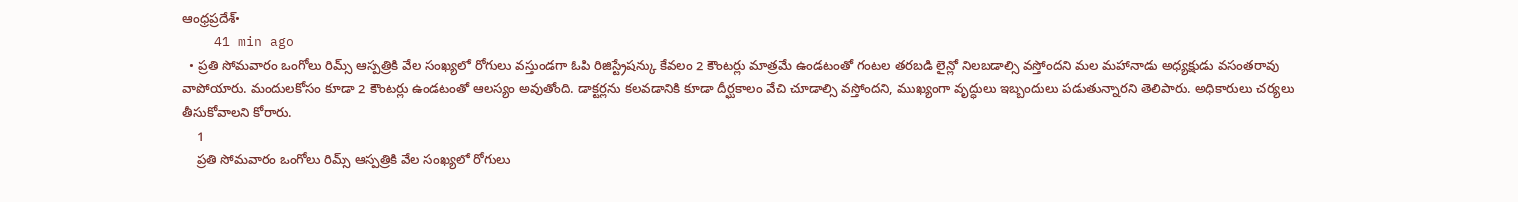ఆంధ్రప్రదేశ్•
    41 min ago
  • ప్రతి సోమవారం ఒంగోలు రిమ్స్ ఆస్పత్రికి వేల సంఖ్యలో రోగులు వస్తుండగా ఓపి రిజిస్ట్రేషన్కు కేవలం 2 కౌంటర్లు మాత్రమే ఉండటంతో గంటల తరబడి లైన్లో నిలబడాల్సి వస్తోందని మల మహానాడు అధ్యక్షుడు వసంతరావు వాపోయారు. మందులకోసం కూడా 2 కౌంటర్లు ఉండటంతో ఆలస్యం అవుతోంది. డాక్టర్లను కలవడానికి కూడా దీర్ఘకాలం వేచి చూడాల్సి వస్తోందని, ముఖ్యంగా వృద్ధులు ఇబ్బందులు పడుతున్నారని తెలిపారు. అధికారులు చర్యలు తీసుకోవాలని కోరారు.
    1
    ప్రతి సోమవారం ఒంగోలు రిమ్స్ ఆస్పత్రికి వేల సంఖ్యలో రోగులు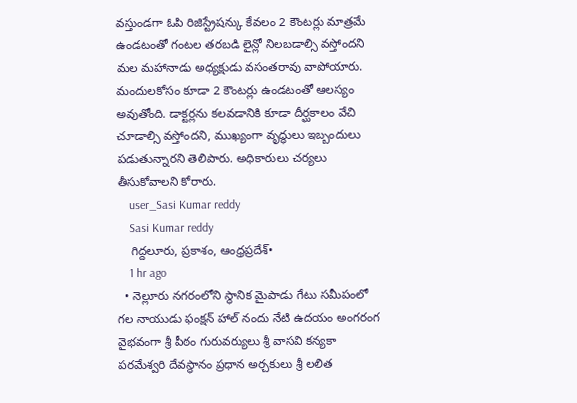వస్తుండగా ఓపి రిజిస్ట్రేషన్కు కేవలం 2 కౌంటర్లు మాత్రమే ఉండటంతో గంటల తరబడి లైన్లో నిలబడాల్సి వస్తోందని మల మహానాడు అధ్యక్షుడు వసంతరావు వాపోయారు. మందులకోసం కూడా 2 కౌంటర్లు ఉండటంతో ఆలస్యం అవుతోంది. డాక్టర్లను కలవడానికి కూడా దీర్ఘకాలం వేచి చూడాల్సి వస్తోందని, ముఖ్యంగా వృద్ధులు ఇబ్బందులు పడుతున్నారని తెలిపారు. అధికారులు చర్యలు తీసుకోవాలని కోరారు.
    user_Sasi Kumar reddy
    Sasi Kumar reddy
    గిద్దలూరు, ప్రకాశం, ఆంధ్రప్రదేశ్•
    1 hr ago
  • నెల్లూరు నగరంలోని స్థానిక మైపాడు గేటు సమీపంలో గల నాయుడు ఫంక్షన్ హాల్ నందు నేటి ఉదయం అంగరంగ వైభవంగా శ్రీ పీఠం గురువర్యులు శ్రీ వాసవి కన్యకా పరమేశ్వరి దేవస్థానం ప్రధాన అర్చకులు శ్రీ లలిత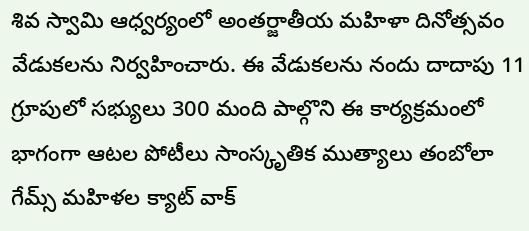శివ స్వామి ఆధ్వర్యంలో అంతర్జాతీయ మహిళా దినోత్సవం వేడుకలను నిర్వహించారు. ఈ వేడుకలను నందు దాదాపు 11 గ్రూపులో సభ్యులు 300 మంది పాల్గొని ఈ కార్యక్రమంలో భాగంగా ఆటల పోటీలు సాంస్కృతిక ముత్యాలు తంబోలా గేమ్స్ మహిళల క్యాట్ వాక్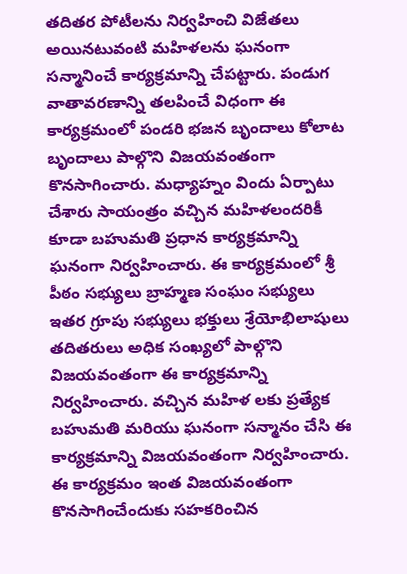తదితర పోటీలను నిర్వహించి విజేతలు అయినటువంటి మహిళలను ఘనంగా సన్మానించే కార్యక్రమాన్ని చేపట్టారు. పండుగ వాతావరణాన్ని తలపించే విధంగా ఈ కార్యక్రమంలో పండరి భజన బృందాలు కోలాట బృందాలు పాల్గొని విజయవంతంగా కొనసాగించారు. మధ్యాహ్నం విందు ఏర్పాటు చేశారు సాయంత్రం వచ్చిన మహిళలందరికీ కూడా బహుమతి ప్రధాన కార్యక్రమాన్ని ఘనంగా నిర్వహించారు. ఈ కార్యక్రమంలో శ్రీ పీఠం సభ్యులు బ్రాహ్మణ సంఘం సభ్యులు ఇతర గ్రూపు సభ్యులు భక్తులు శ్రేయోభిలాషులు తదితరులు అధిక సంఖ్యలో పాల్గొని విజయవంతంగా ఈ కార్యక్రమాన్ని నిర్వహించారు. వచ్చిన మహిళ లకు ప్రత్యేక బహుమతి మరియు ఘనంగా సన్మానం చేసి ఈ కార్యక్రమాన్ని విజయవంతంగా నిర్వహించారు. ఈ కార్యక్రమం ఇంత విజయవంతంగా కొనసాగించేందుకు సహకరించిన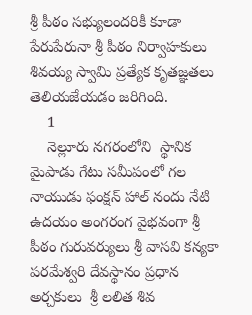శ్రీ పీఠం సభ్యులందరికీ కూడా పేరుపేరునా శ్రీ పీఠం నిర్వాహకులు శివయ్య స్వామి ప్రత్యేక కృతజ్ఞతలు తెలియజేయడం జరిగింది.
    1
    నెల్లూరు నగరంలోని  స్థానిక మైపాడు గేటు సమీపంలో గల  నాయుడు ఫంక్షన్ హాల్ నందు నేటి ఉదయం అంగరంగ వైభవంగా శ్రీ పీఠం గురువర్యులు శ్రీ వాసవి కన్యకా పరమేశ్వరి దేవస్థానం ప్రధాన అర్చకులు  శ్రీ లలిత శివ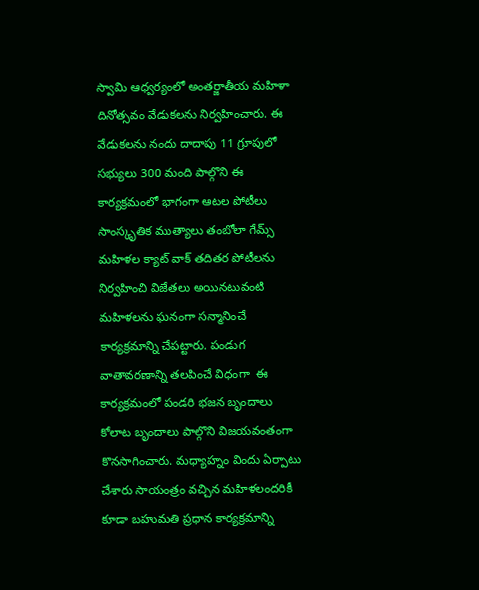స్వామి ఆధ్వర్యంలో అంతర్జాతీయ మహిళా దినోత్సవం వేడుకలను నిర్వహించారు. ఈ వేడుకలను నందు దాదాపు 11 గ్రూపులో సభ్యులు 300 మంది పాల్గొని ఈ కార్యక్రమంలో భాగంగా ఆటల పోటీలు సాంస్కృతిక ముత్యాలు తంబోలా గేమ్స్ మహిళల క్యాట్ వాక్ తదితర పోటీలను నిర్వహించి విజేతలు అయినటువంటి మహిళలను ఘనంగా సన్మానించే కార్యక్రమాన్ని చేపట్టారు. పండుగ వాతావరణాన్ని తలపించే విధంగా  ఈ కార్యక్రమంలో పండరి భజన బృందాలు కోలాట బృందాలు పాల్గొని విజయవంతంగా కొనసాగించారు. మధ్యాహ్నం విందు ఏర్పాటు చేశారు సాయంత్రం వచ్చిన మహిళలందరికీ కూడా బహుమతి ప్రధాన కార్యక్రమాన్ని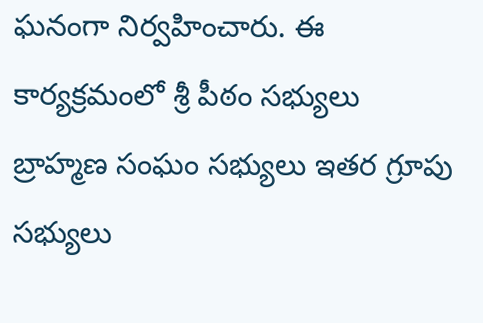ఘనంగా నిర్వహించారు. ఈ కార్యక్రమంలో శ్రీ పీఠం సభ్యులు బ్రాహ్మణ సంఘం సభ్యులు ఇతర గ్రూపు సభ్యులు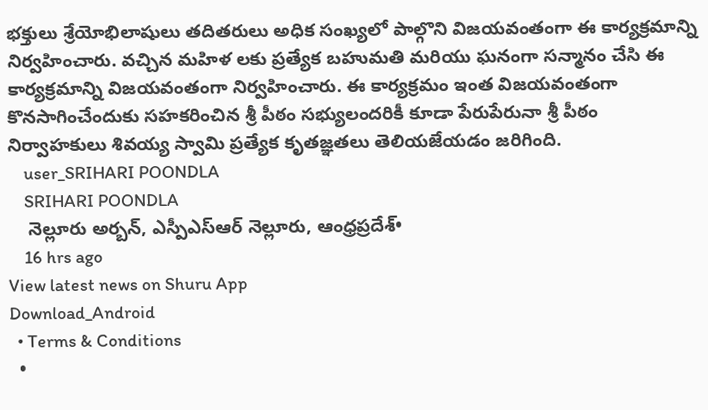భక్తులు శ్రేయోభిలాషులు తదితరులు అధిక సంఖ్యలో పాల్గొని విజయవంతంగా ఈ కార్యక్రమాన్ని నిర్వహించారు. వచ్చిన మహిళ లకు ప్రత్యేక బహుమతి మరియు ఘనంగా సన్మానం చేసి ఈ కార్యక్రమాన్ని విజయవంతంగా నిర్వహించారు. ఈ కార్యక్రమం ఇంత విజయవంతంగా కొనసాగించేందుకు సహకరించిన శ్రీ పీఠం సభ్యులందరికీ కూడా పేరుపేరునా శ్రీ పీఠం నిర్వాహకులు శివయ్య స్వామి ప్రత్యేక కృతజ్ఞతలు తెలియజేయడం జరిగింది.
    user_SRIHARI POONDLA
    SRIHARI POONDLA
    నెల్లూరు అర్బన్, ఎస్పీఎస్ఆర్ నెల్లూరు, ఆంధ్రప్రదేశ్•
    16 hrs ago
View latest news on Shuru App
Download_Android
  • Terms & Conditions
  •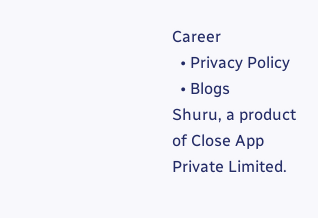Career
  • Privacy Policy
  • Blogs
Shuru, a product of Close App Private Limited.